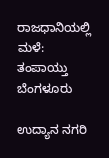ರಾಜಧಾನಿಯಲ್ಲಿ ಮಳೆ: ತಂಪಾಯ್ತು ಬೆಂಗಳೂರು

ಉದ್ಯಾನ ನಗರಿ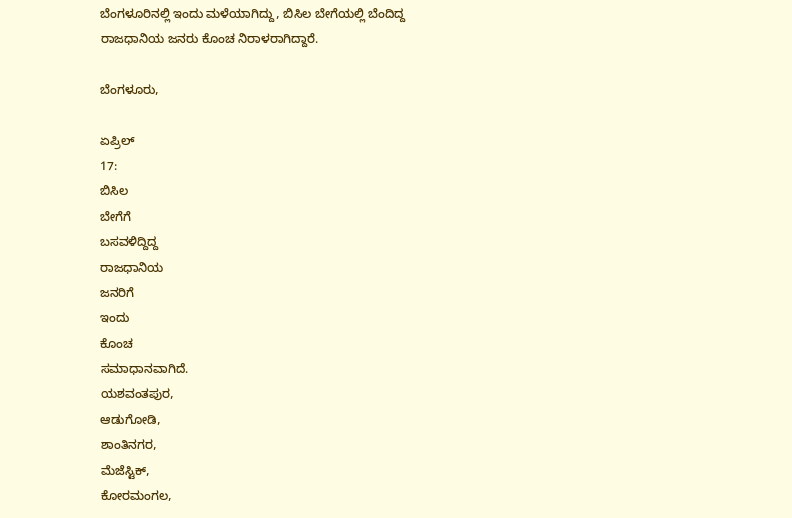ಬೆಂಗಳೂರಿನಲ್ಲಿ ಇಂದು ಮಳೆಯಾಗಿದ್ದು, ಬಿಸಿಲ ಬೇಗೆಯಲ್ಲಿ ಬೆಂದಿದ್ದ ರಾಜಧಾನಿಯ ಜನರು ಕೊಂಚ ನಿರಾಳರಾಗಿದ್ದಾರೆ.

ಬೆಂಗಳೂರು,

ಏಪ್ರಿಲ್
17:
ಬಿಸಿಲ
ಬೇಗೆಗೆ
ಬಸವಳಿದ್ದಿದ್ದ
ರಾಜಧಾನಿಯ
ಜನರಿಗೆ
ಇಂದು
ಕೊಂಚ
ಸಮಾಧಾನವಾಗಿದೆ.
ಯಶವಂತಪುರ,
ಆಡುಗೋಡಿ,
ಶಾಂತಿನಗರ,
ಮೆಜೆಸ್ಟಿಕ್,
ಕೋರಮಂಗಲ,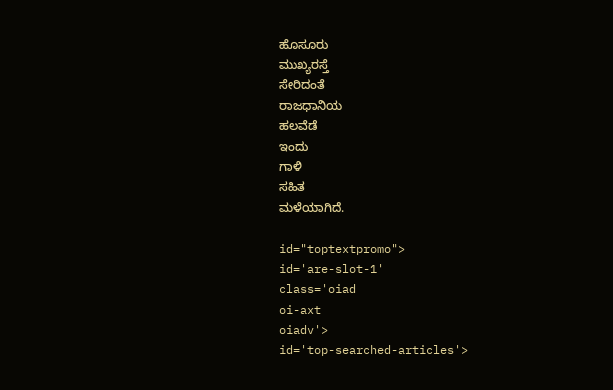ಹೊಸೂರು
ಮುಖ್ಯರಸ್ತೆ
ಸೇರಿದಂತೆ
ರಾಜಧಾನಿಯ
ಹಲವೆಡೆ
ಇಂದು
ಗಾಳಿ
ಸಹಿತ
ಮಳೆಯಾಗಿದೆ.

id="toptextpromo">
id='are-slot-1'
class='oiad
oi-axt
oiadv'>
id='top-searched-articles'>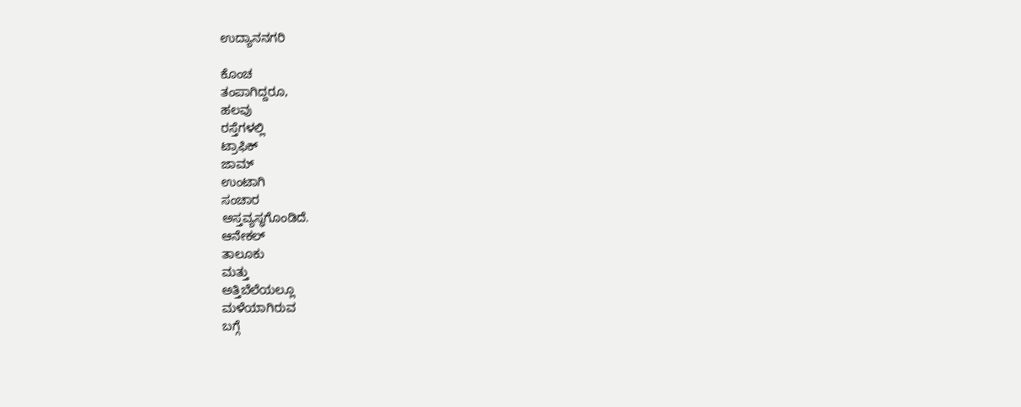ಉದ್ಯಾನನಗರಿ

ಕೊಂಚ
ತಂಪಾಗಿದ್ದರೂ,
ಹಲವು
ರಸ್ತೆಗಳಲ್ಲಿ
ಟ್ರಾಫಿಕ್
ಜಾಮ್
ಉಂಟಾಗಿ
ಸಂಚಾರ
ಅಸ್ತವ್ಯಸ್ಥಗೊಂಡಿದೆ.
ಆನೇಕಲ್
ತಾಲೂಕು
ಮತ್ತು
ಅತ್ತಿಬೆಲೆಯಲ್ಲೂ
ಮಳೆಯಾಗಿರುವ
ಬಗ್ಗೆ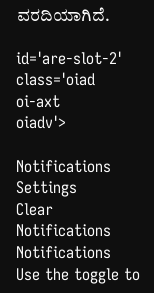ವರದಿಯಾಗಿದೆ.

id='are-slot-2'
class='oiad
oi-axt
oiadv'>

Notifications
Settings
Clear Notifications
Notifications
Use the toggle to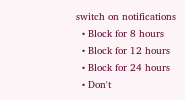switch on notifications
  • Block for 8 hours
  • Block for 12 hours
  • Block for 24 hours
  • Don't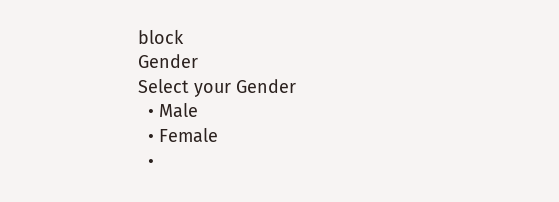block
Gender
Select your Gender
  • Male
  • Female
  •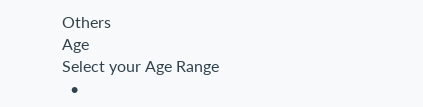Others
Age
Select your Age Range
  •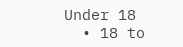Under 18
  • 18 to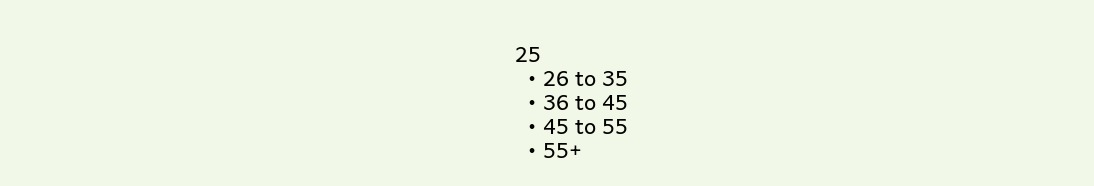25
  • 26 to 35
  • 36 to 45
  • 45 to 55
  • 55+